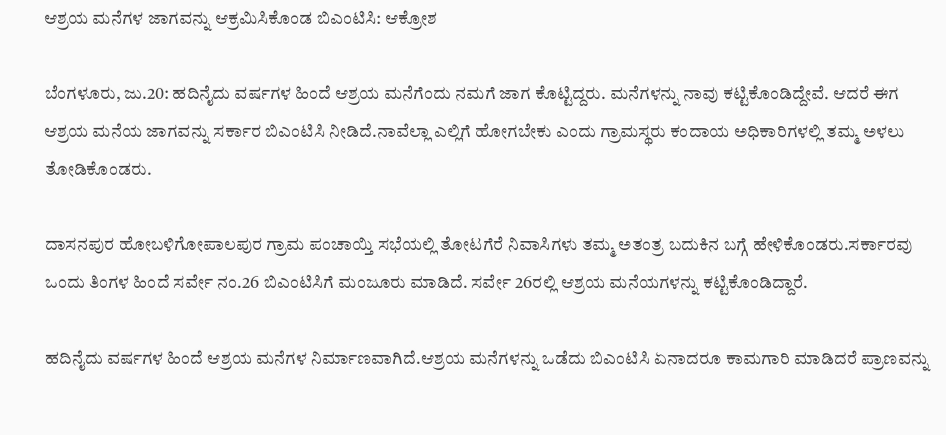ಆಶ್ರಯ ಮನೆಗಳ ಜಾಗವನ್ನು ಆಕ್ರಮಿಸಿಕೊಂಡ ಬಿಎಂಟಿಸಿ: ಆಕ್ರೋಶ

ಬೆಂಗಳೂರು, ಜು.20: ಹದಿನೈದು ವರ್ಷಗಳ ಹಿಂದೆ ಆಶ್ರಯ ಮನೆಗೆಂದು ನಮಗೆ ಜಾಗ ಕೊಟ್ಟಿದ್ದರು. ಮನೆಗಳನ್ನು ನಾವು ಕಟ್ಟಿಕೊಂಡಿದ್ದೇವೆ. ಆದರೆ ಈಗ ಆಶ್ರಯ ಮನೆಯ ಜಾಗವನ್ನು ಸರ್ಕಾರ ಬಿಎಂಟಿಸಿ ನೀಡಿದೆ.ನಾವೆಲ್ಲಾ ಎಲ್ಲಿಗೆ ಹೋಗಬೇಕು ಎಂದು ಗ್ರಾಮಸ್ಥರು ಕಂದಾಯ ಅಧಿಕಾರಿಗಳಲ್ಲಿ ತಮ್ಮ ಅಳಲು ತೋಡಿಕೊಂಡರು.

ದಾಸನಪುರ ಹೋಬಳಿಗೋಪಾಲಪುರ ಗ್ರಾಮ ಪಂಚಾಯ್ತಿ ಸಭೆಯಲ್ಲಿ ತೋಟಗೆರೆ ನಿವಾಸಿಗಳು ತಮ್ಮ ಅತಂತ್ರ ಬದುಕಿನ ಬಗ್ಗೆ ಹೇಳಿಕೊಂಡರು.ಸರ್ಕಾರವು ಒಂದು ತಿಂಗಳ ಹಿಂದೆ ಸರ್ವೇ ನಂ.26 ಬಿಎಂಟಿಸಿಗೆ ಮಂಜೂರು ಮಾಡಿದೆ. ಸರ್ವೇ 26ರಲ್ಲಿ ಆಶ್ರಯ ಮನೆಯಗಳನ್ನು ಕಟ್ಟಿಕೊಂಡಿದ್ದಾರೆ.

ಹದಿನೈದು ವರ್ಷಗಳ ಹಿಂದೆ ಆಶ್ರಯ ಮನೆಗಳ ನಿರ್ಮಾಣವಾಗಿದೆ.ಆಶ್ರಯ ಮನೆಗಳನ್ನು ಒಡೆದು ಬಿಎಂಟಿಸಿ ಏನಾದರೂ ಕಾಮಗಾರಿ ಮಾಡಿದರೆ ಪ್ರಾಣವನ್ನು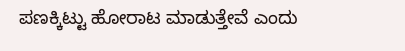ಪಣಕ್ಕಿಟ್ಟು ಹೋರಾಟ ಮಾಡುತ್ತೇವೆ ಎಂದು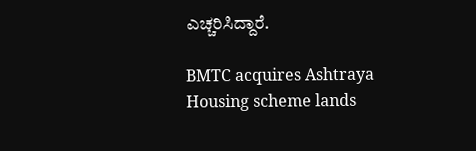ಎಚ್ಚರಿಸಿದ್ದಾರೆ.

BMTC acquires Ashtraya Housing scheme lands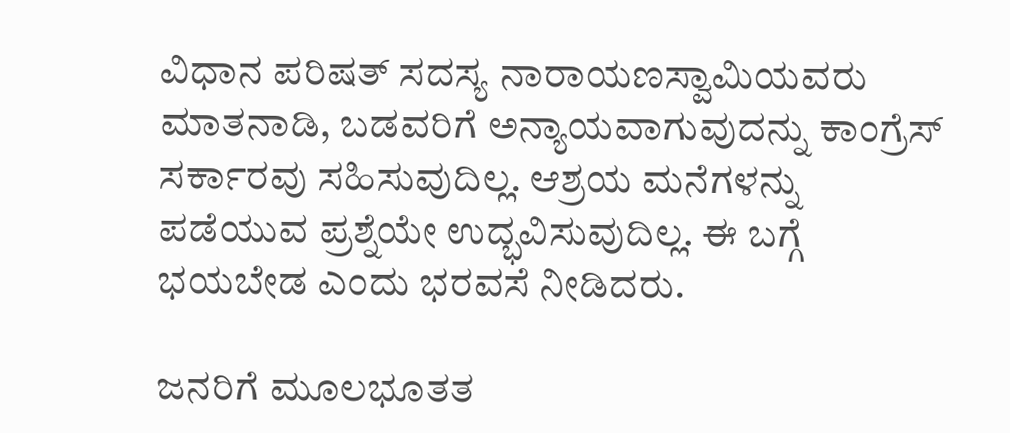ವಿಧಾನ ಪರಿಷತ್‌ ಸದಸ್ಯ ನಾರಾಯಣಸ್ವಾಮಿಯವರು ಮಾತನಾಡಿ, ಬಡವರಿಗೆ ಅನ್ಯಾಯವಾಗುವುದನ್ನು ಕಾಂಗ್ರೆಸ್‌ ಸರ್ಕಾರವು ಸಹಿಸುವುದಿಲ್ಲ. ಆಶ್ರಯ ಮನೆಗಳನ್ನು ಪಡೆಯುವ ಪ್ರಶ್ನೆಯೇ ಉದ್ಭವಿಸುವುದಿಲ್ಲ. ಈ ಬಗ್ಗೆ ಭಯಬೇಡ ಎಂದು ಭರವಸೆ ನೀಡಿದರು.

ಜನರಿಗೆ ಮೂಲಭೂತತ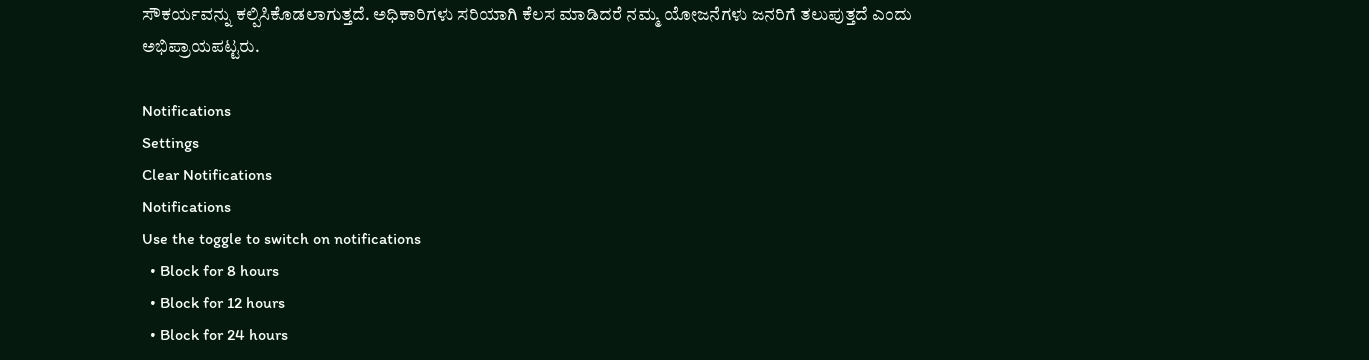ಸೌಕರ್ಯವನ್ನು ಕಲ್ಪಿಸಿಕೊಡಲಾಗುತ್ತದೆ. ಅಧಿಕಾರಿಗಳು ಸರಿಯಾಗಿ ಕೆಲಸ ಮಾಡಿದರೆ ನಮ್ಮ ಯೋಜನೆಗಳು ಜನರಿಗೆ ತಲುಪುತ್ತದೆ ಎಂದು ಅಭಿಪ್ರಾಯಪಟ್ಟರು.

Notifications
Settings
Clear Notifications
Notifications
Use the toggle to switch on notifications
  • Block for 8 hours
  • Block for 12 hours
  • Block for 24 hours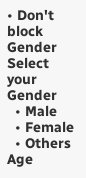• Don't block
Gender
Select your Gender
  • Male
  • Female
  • Others
Age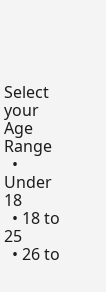Select your Age Range
  • Under 18
  • 18 to 25
  • 26 to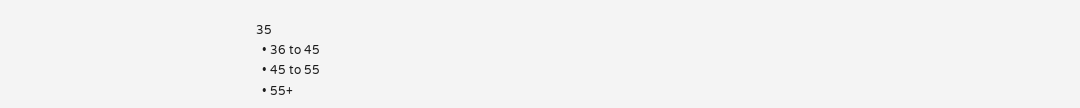35
  • 36 to 45
  • 45 to 55
  • 55+